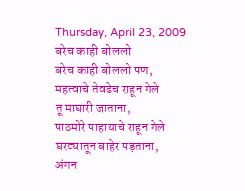Thursday, April 23, 2009
बरेच काही बोललो
बरेच काही बोललो पण,
महत्वाचे तेवढेच राहून गेले
तू माघारी जाताना,
पाठमोरे पाहायाचे राहून गेले
घरट्यातून बाहेर पड़ताना,
अंगन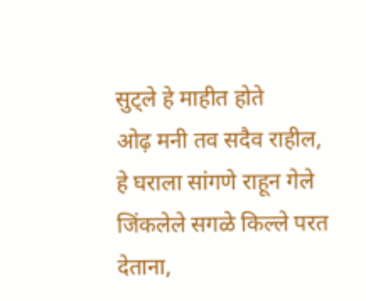सुट्ले हे माहीत होते
ओढ़ मनी तव सदैव राहील,
हे घराला सांगणे राहून गेले
जिंकलेले सगळे किल्ले परत देताना,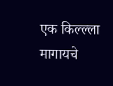एक किल्ल्ला मागायचे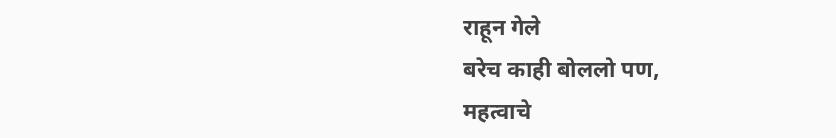राहून गेले
बरेच काही बोललो पण,
महत्वाचे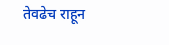तेवढेच राहून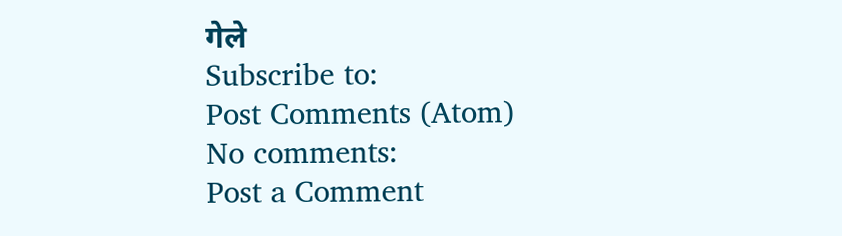गेले
Subscribe to:
Post Comments (Atom)
No comments:
Post a Comment